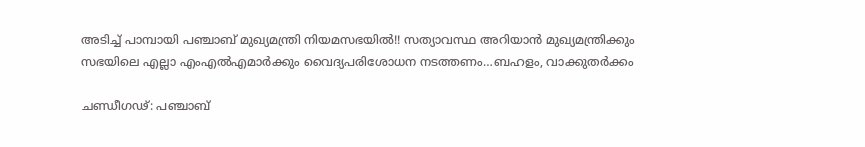അടിച്ച് പാമ്പായി പഞ്ചാബ് മുഖ്യമന്ത്രി നിയമസഭയിൽ!! സത്യാവസ്ഥ അറിയാൻ മുഖ്യമന്ത്രിക്കും സഭയിലെ എല്ലാ എംഎൽഎമാർക്കും വൈദ്യപരിശോധന നടത്തണം…ബഹളം, വാക്കുതർക്കം

ചണ്ഡീഗഢ്: പഞ്ചാബ്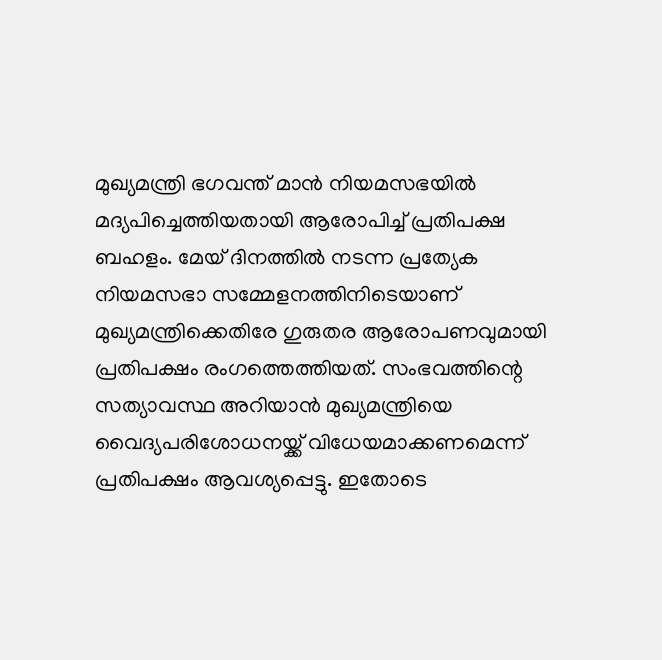മുഖ്യമന്ത്രി ഭഗവന്ത് മാൻ നിയമസഭയിൽ മദ്യപിച്ചെത്തിയതായി ആരോപിച്ച് പ്രതിപക്ഷ ബഹളം. മേയ് ദിനത്തിൽ നടന്ന പ്രത്യേക നിയമസഭാ സമ്മേളനത്തിനിടെയാണ് മുഖ്യമന്ത്രിക്കെതിരേ ഗുരുതര ആരോപണവുമായി പ്രതിപക്ഷം രംഗത്തെത്തിയത്. സംഭവത്തിന്റെ സത്യാവസ്ഥ അറിയാൻ മുഖ്യമന്ത്രിയെ വൈദ്യപരിശോധനയ്ക്ക് വിധേയമാക്കണമെന്ന് പ്രതിപക്ഷം ആവശ്യപ്പെട്ടു. ഇതോടെ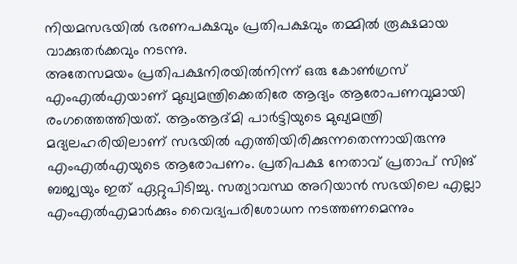നിയമസഭയിൽ ഭരണപക്ഷവും പ്രതിപക്ഷവും തമ്മിൽ രൂക്ഷമായ വാക്കുതർക്കവും നടന്നു.
അതേസമയം പ്രതിപക്ഷനിരയിൽനിന്ന് ഒരു കോൺഗ്രസ് എംഎൽഎയാണ് മുഖ്യമന്ത്രിക്കെതിരേ ആദ്യം ആരോപണവുമായി രംഗത്തെത്തിയത്. ആംആദ്മി പാർട്ടിയുടെ മുഖ്യമന്ത്രി മദ്യലഹരിയിലാണ് സഭയിൽ എത്തിയിരിക്കുന്നതെന്നായിരുന്നു എംഎൽഎയുടെ ആരോപണം. പ്രതിപക്ഷ നേതാവ് പ്രതാപ് സിങ് ബജ്വയും ഇത് ഏറ്റുപിടിച്ചു. സത്യാവസ്ഥ അറിയാൻ സഭയിലെ എല്ലാ എംഎൽഎമാർക്കും വൈദ്യപരിശോധന നടത്തണമെന്നും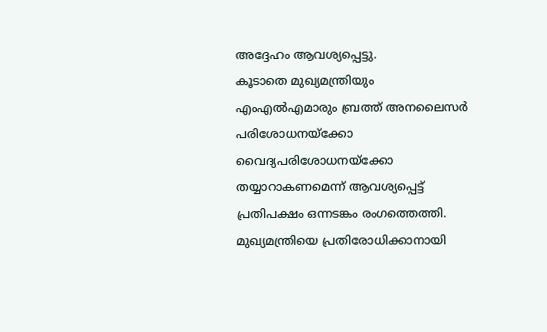അദ്ദേഹം ആവശ്യപ്പെട്ടു.
കൂടാതെ മുഖ്യമന്ത്രിയും എംഎൽഎമാരും ബ്രത്ത് അനലൈസർ പരിശോധനയ്ക്കോ വൈദ്യപരിശോധനയ്ക്കോ തയ്യാറാകണമെന്ന് ആവശ്യപ്പെട്ട് പ്രതിപക്ഷം ഒന്നടങ്കം രംഗത്തെത്തി. മുഖ്യമന്ത്രിയെ പ്രതിരോധിക്കാനായി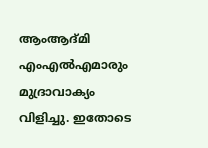ആംആദ്മി എംഎൽഎമാരും മുദ്രാവാക്യം വിളിച്ചു. ഇതോടെ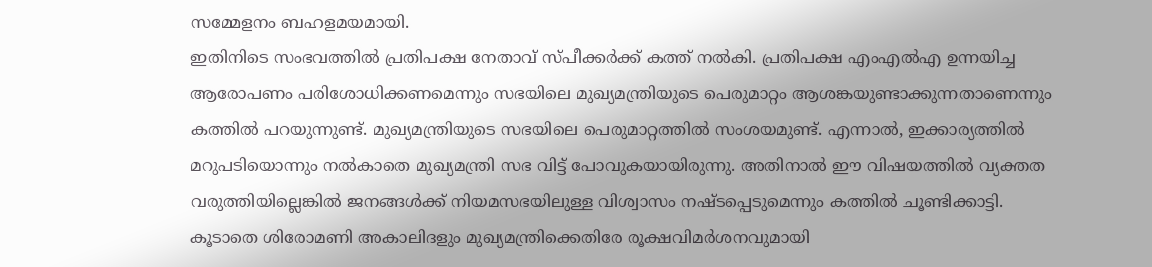സമ്മേളനം ബഹളമയമായി.
ഇതിനിടെ സംഭവത്തിൽ പ്രതിപക്ഷ നേതാവ് സ്പീക്കർക്ക് കത്ത് നൽകി. പ്രതിപക്ഷ എംഎൽഎ ഉന്നയിച്ച ആരോപണം പരിശോധിക്കണമെന്നും സഭയിലെ മുഖ്യമന്ത്രിയുടെ പെരുമാറ്റം ആശങ്കയുണ്ടാക്കുന്നതാണെന്നും കത്തിൽ പറയുന്നുണ്ട്. മുഖ്യമന്ത്രിയുടെ സഭയിലെ പെരുമാറ്റത്തിൽ സംശയമുണ്ട്. എന്നാൽ, ഇക്കാര്യത്തിൽ മറുപടിയൊന്നും നൽകാതെ മുഖ്യമന്ത്രി സഭ വിട്ട് പോവുകയായിരുന്നു. അതിനാൽ ഈ വിഷയത്തിൽ വ്യക്തത വരുത്തിയില്ലെങ്കിൽ ജനങ്ങൾക്ക് നിയമസഭയിലുള്ള വിശ്വാസം നഷ്ടപ്പെടുമെന്നും കത്തിൽ ചൂണ്ടിക്കാട്ടി.
കൂടാതെ ശിരോമണി അകാലിദളും മുഖ്യമന്ത്രിക്കെതിരേ രൂക്ഷവിമർശനവുമായി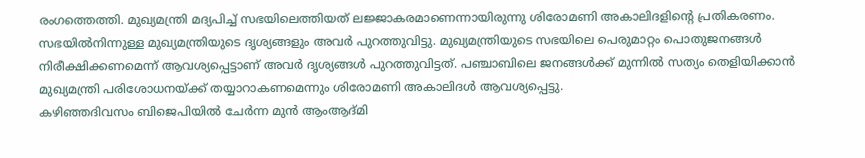രംഗത്തെത്തി. മുഖ്യമന്ത്രി മദ്യപിച്ച് സഭയിലെത്തിയത് ലജ്ജാകരമാണെന്നായിരുന്നു ശിരോമണി അകാലിദളിന്റെ പ്രതികരണം. സഭയിൽനിന്നുള്ള മുഖ്യമന്ത്രിയുടെ ദൃശ്യങ്ങളും അവർ പുറത്തുവിട്ടു. മുഖ്യമന്ത്രിയുടെ സഭയിലെ പെരുമാറ്റം പൊതുജനങ്ങൾ നിരീക്ഷിക്കണമെന്ന് ആവശ്യപ്പെട്ടാണ് അവർ ദൃശ്യങ്ങൾ പുറത്തുവിട്ടത്. പഞ്ചാബിലെ ജനങ്ങൾക്ക് മുന്നിൽ സത്യം തെളിയിക്കാൻ മുഖ്യമന്ത്രി പരിശോധനയ്ക്ക് തയ്യാറാകണമെന്നും ശിരോമണി അകാലിദൾ ആവശ്യപ്പെട്ടു.
കഴിഞ്ഞദിവസം ബിജെപിയിൽ ചേർന്ന മുൻ ആംആദ്മി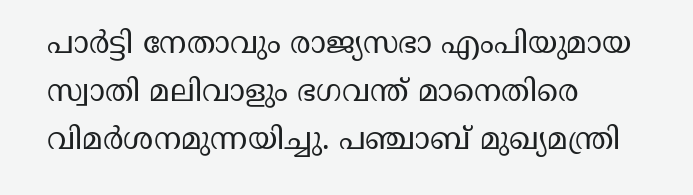പാർട്ടി നേതാവും രാജ്യസഭാ എംപിയുമായ സ്വാതി മലിവാളും ഭഗവന്ത് മാനെതിരെ വിമർശനമുന്നയിച്ചു. പഞ്ചാബ് മുഖ്യമന്ത്രി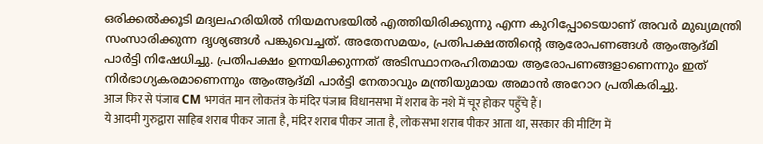ഒരിക്കൽക്കൂടി മദ്യലഹരിയിൽ നിയമസഭയിൽ എത്തിയിരിക്കുന്നു എന്ന കുറിപ്പോടെയാണ് അവർ മുഖ്യമന്ത്രി സംസാരിക്കുന്ന ദൃശ്യങ്ങൾ പങ്കുവെച്ചത്. അതേസമയം, പ്രതിപക്ഷത്തിന്റെ ആരോപണങ്ങൾ ആംആദ്മി പാർട്ടി നിഷേധിച്ചു. പ്രതിപക്ഷം ഉന്നയിക്കുന്നത് അടിസ്ഥാനരഹിതമായ ആരോപണങ്ങളാണെന്നും ഇത് നിർഭാഗ്യകരമാണെന്നും ആംആദ്മി പാർട്ടി നേതാവും മന്ത്രിയുമായ അമാൻ അറോറ പ്രതികരിച്ചു.
आज फिर से पंजाब CM भगवंत मान लोकतंत्र के मंदिर पंजाब विधानसभा में शराब के नशे में चूर होकर पहुँचे हैं।
ये आदमी गुरुद्वारा साहिब शराब पीकर जाता है, मंदिर शराब पीकर जाता है, लोकसभा शराब पीकर आता था, सरकार की मीटिंग में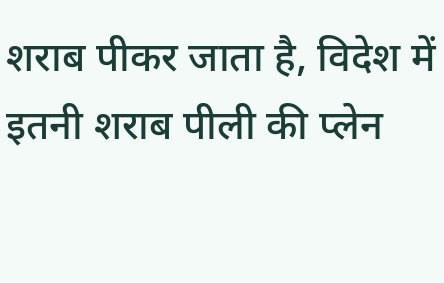शराब पीकर जाता है, विदेश में इतनी शराब पीली की प्लेन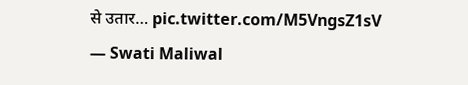से उतार… pic.twitter.com/M5VngsZ1sV
— Swati Maliwal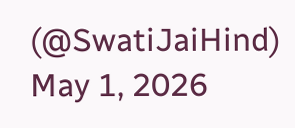(@SwatiJaiHind) May 1, 2026